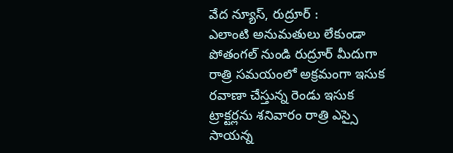వేద న్యూస్, రుద్రూర్ :
ఎలాంటి అనుమతులు లేకుండా పోతంగల్ నుండి రుద్రూర్ మీదుగా రాత్రి సమయంలో అక్రమంగా ఇసుక రవాణా చేస్తున్న రెండు ఇసుక ట్రాక్టర్లను శనివారం రాత్రి ఎస్సై సాయన్న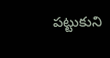పట్టుకుని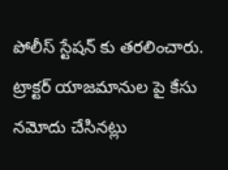పోలీస్ స్టేషన్ కు తరలించారు.
ట్రాక్టర్ యాజమానుల పై కేసు నమోదు చేసినట్లు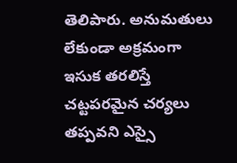తెలిపారు. అనుమతులు లేకుండా అక్రమంగా ఇసుక తరలిస్తే చట్టపరమైన చర్యలు తప్పవని ఎస్సై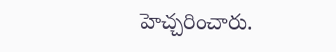హెచ్చరించారు.